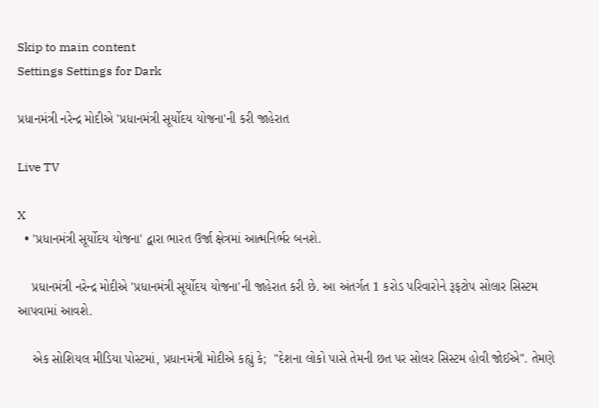Skip to main content
Settings Settings for Dark

પ્રધાનમંત્રી નરેન્દ્ર મોદીએ 'પ્રધાનમંત્રી સૂર્યોદય યોજના'ની કરી જાહેરાત

Live TV

X
  • 'પ્રધાનમંત્રી સૂર્યોદય યોજના' દ્વારા ભારત ઉર્જા ક્ષેત્રમાં આત્મનિર્ભર બનશે.

    પ્રધાનમંત્રી નરેન્દ્ર મોદીએ 'પ્રધાનમંત્રી સૂર્યોદય યોજના'ની જાહેરાત કરી છે. આ અંતર્ગત 1 કરોડ પરિવારોને રૂફટોપ સોલાર સિસ્ટમ આપવામાં આવશે.

    એક સોશિયલ મીડિયા પોસ્ટમાં, પ્રધાનમંત્રી મોદીએ કહ્યું કે;  "દેશના લોકો પાસે તેમની છત પર સોલર સિસ્ટમ હોવી જોઈએ". તેમણે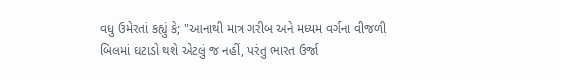વધુ ઉમેરતાં કહ્યું કે; "આનાથી માત્ર ગરીબ અને મધ્યમ વર્ગના વીજળી બિલમાં ઘટાડો થશે એટલું જ નહીં, પરંતુ ભારત ઉર્જા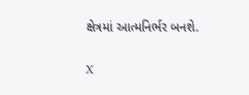ક્ષેત્રમાં આત્મનિર્ભર બનશે.

X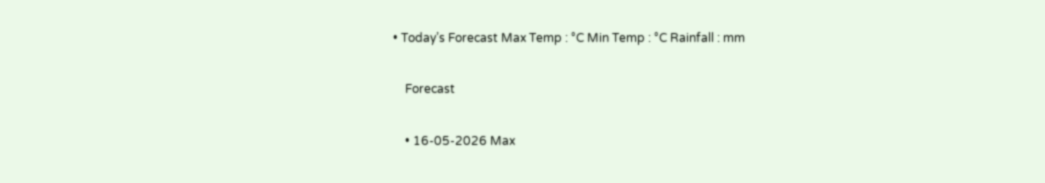• Today’s Forecast Max Temp : °C Min Temp : °C Rainfall : mm

    Forecast

    • 16-05-2026 Max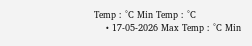Temp : °C Min Temp : °C
    • 17-05-2026 Max Temp : °C Min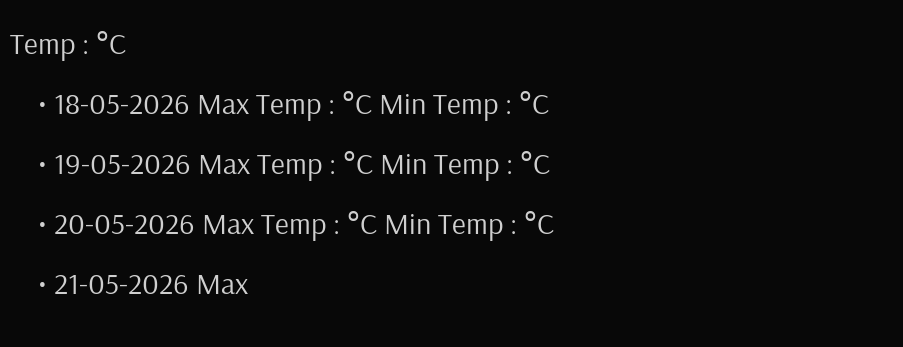Temp : °C
    • 18-05-2026 Max Temp : °C Min Temp : °C
    • 19-05-2026 Max Temp : °C Min Temp : °C
    • 20-05-2026 Max Temp : °C Min Temp : °C
    • 21-05-2026 Max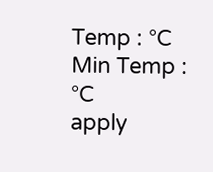Temp : °C Min Temp : °C
apply